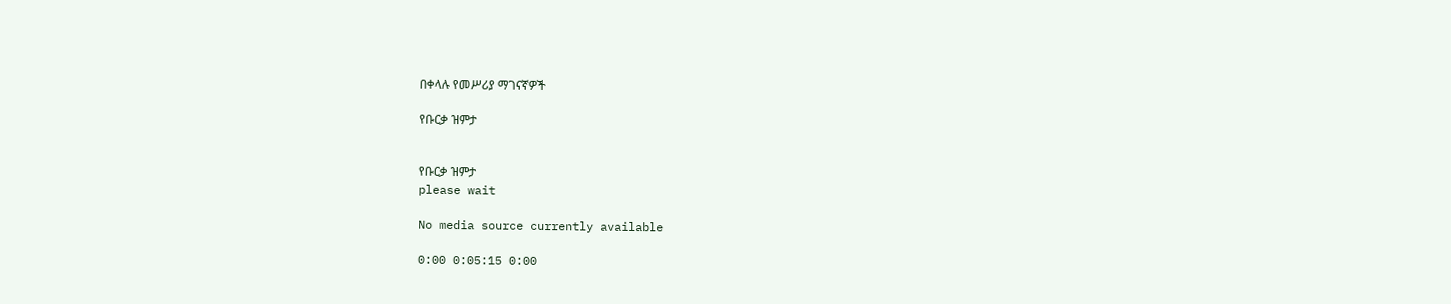በቀላሉ የመሥሪያ ማገናኛዎች

የቡርቃ ዝምታ


የቡርቃ ዝምታ
please wait

No media source currently available

0:00 0:05:15 0:00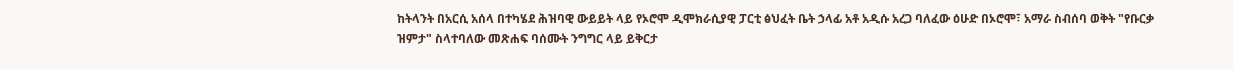ከትላንት በአርሲ አሰላ በተካሄደ ሕዝባዊ ውይይት ላይ የኦሮሞ ዲሞክራሲያዊ ፓርቲ ፅህፈት ቤት ኃላፊ አቶ አዲሱ አረጋ ባለፈው ዕሁድ በኦሮሞ፣ አማራ ስብሰባ ወቅት "የቡርቃ ዝምታ" ስላተባለው መጽሐፍ ባሰሙት ንግግር ላይ ይቅርታ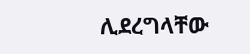ሊደረግላቸው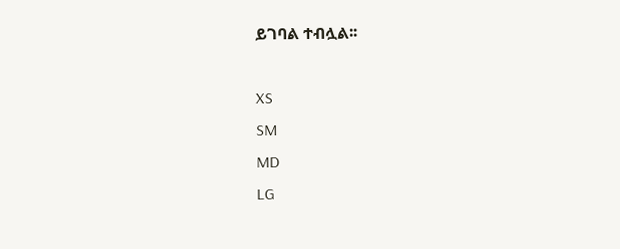ይገባል ተብሏል፡፡

XS
SM
MD
LG